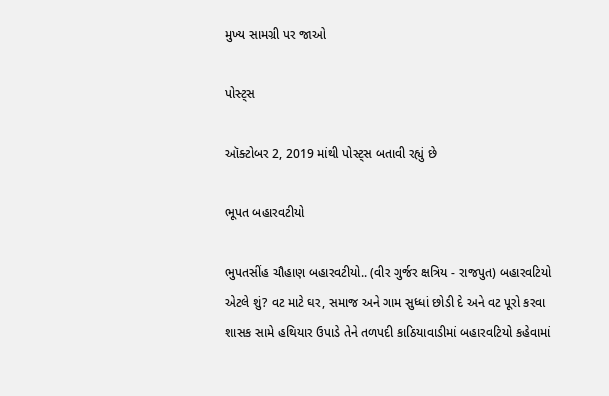મુખ્ય સામગ્રી પર જાઓ

પોસ્ટ્સ

ઑક્ટોબર 2, 2019 માંથી પોસ્ટ્સ બતાવી રહ્યું છે

ભૂપત બહારવટીયો

ભુપતસીંહ ચૌહાણ બહારવટીયો.. (વીર ગુર્જર ક્ષત્રિય - રાજપુત) બહારવટિયો એટલે શું? વટ માટે ઘર, સમાજ અને ગામ સુધ્ધાં છોડી દે અને વટ પૂરો કરવા શાસક સામે હથિયાર ઉપાડે તેને તળપદી કાઠિયાવાડીમાં બહારવટિયો કહેવામાં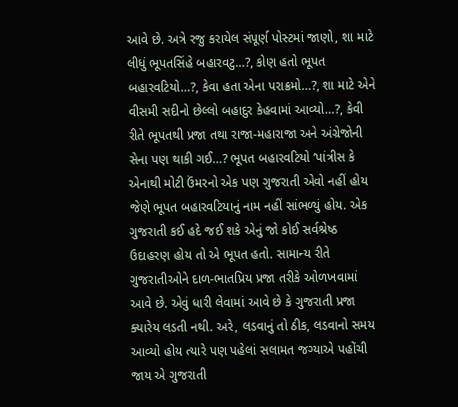આવે છે. અત્રે રજુ કરાયેલ સંપૂર્ણ પોસ્ટમાં જાણો, શા માટે લીધું ભૂપતસિંહે બહારવટુ…?, કોણ હતો ભૂપત બહારવટિયો…?, કેવા હતા એના પરાક્રમો…?, શા માટે એને વીસમી સદીનો છેલ્લો બહાદુર કેહવામાં આવ્યો…?, કેવી રીતે ભૂપતથી પ્રજા તથા રાજા-મહારાજા અને અંગ્રેજોની સેના પણ થાકી ગઈ…? ભૂપત બહારવટિયો ‘પાંત્રીસ કે એનાથી મોટી ઉંમરનો એક પણ ગુજરાતી એવો નહીં હોય જેણે ભૂપત બહારવટિયાનું નામ નહીં સાંભળ્યું હોય. એક ગુજરાતી કઈ હદે જઈ શકે એનું જો કોઈ સર્વશ્રેષ્ઠ ઉદાહરણ હોય તો એ ભૂપત હતો. સામાન્ય રીતે ગુજરાતીઓને દાળ-ભાતપ્રિય પ્રજા તરીકે ઓળખવામાં આવે છે. એવું ધારી લેવામાં આવે છે કે ગુજરાતી પ્રજા ક્યારેય લડતી નથી. અરે, લડવાનું તો ઠીક, લડવાનો સમય આવ્યો હોય ત્યારે પણ પહેલાં સલામત જગ્યાએ પહોંચી જાય એ ગુજરાતી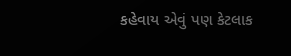કહેવાય એવું પણ કેટલાક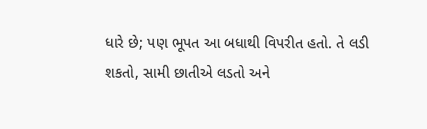ધારે છે; પણ ભૂપત આ બધાથી વિપરીત હતો. તે લડી શકતો, સામી છાતીએ લડતો અને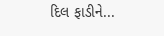દિલ ફાડીને...